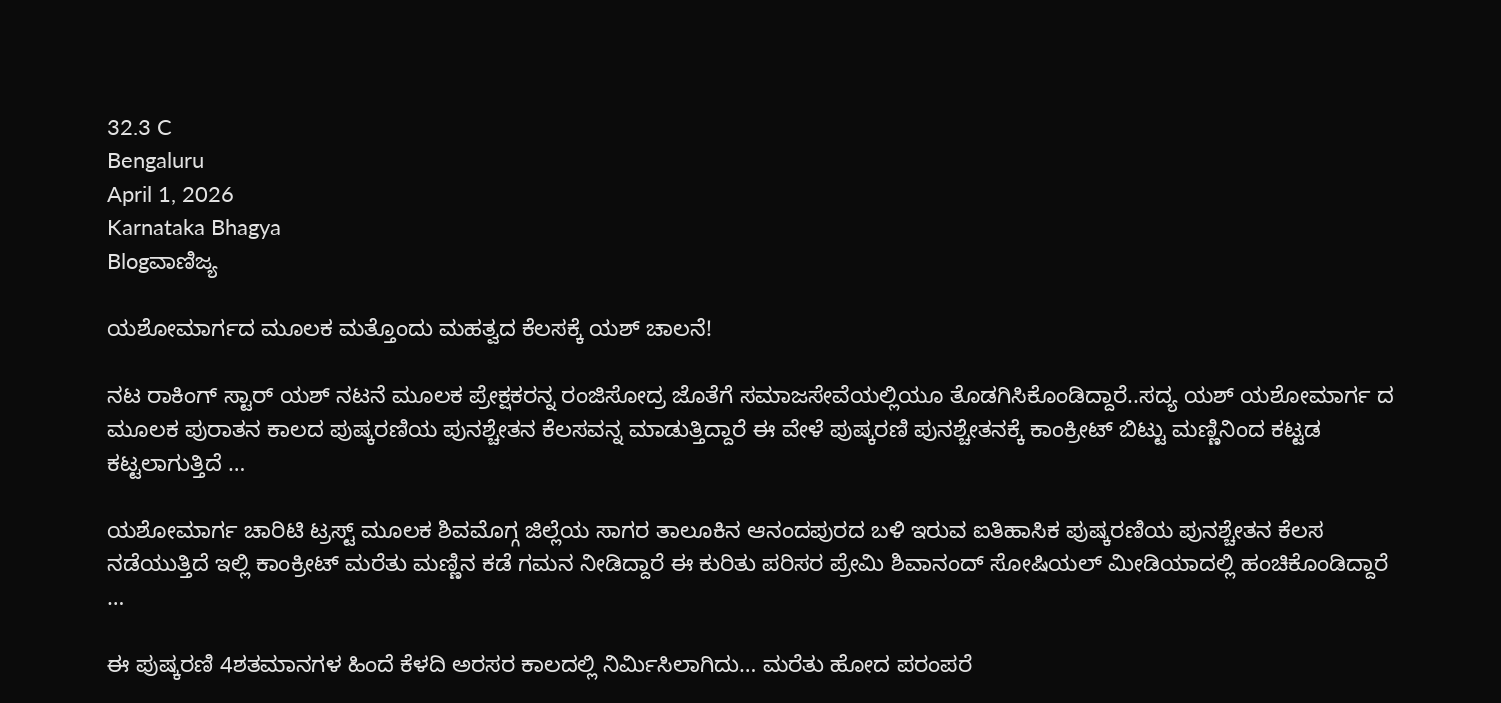32.3 C
Bengaluru
April 1, 2026
Karnataka Bhagya
Blogವಾಣಿಜ್ಯ

ಯಶೋಮಾರ್ಗದ ಮೂಲಕ ಮತ್ತೊಂದು ಮಹತ್ವದ ಕೆಲಸಕ್ಕೆ ಯಶ್ ಚಾಲನೆ!

ನಟ ರಾಕಿಂಗ್ ಸ್ಟಾರ್ ಯಶ್ ನಟನೆ ಮೂಲಕ ಪ್ರೇಕ್ಷಕರನ್ನ ರಂಜಿಸೋದ್ರ ಜೊತೆಗೆ ಸಮಾಜಸೇವೆಯಲ್ಲಿಯೂ ತೊಡಗಿಸಿಕೊಂಡಿದ್ದಾರೆ..ಸದ್ಯ ಯಶ್ ಯಶೋಮಾರ್ಗ ದ ಮೂಲಕ ಪುರಾತನ ಕಾಲದ ಪುಷ್ಕರಣಿಯ ಪುನಶ್ಚೇತನ ಕೆಲಸವನ್ನ ಮಾಡುತ್ತಿದ್ದಾರೆ ಈ ವೇಳೆ ಪುಷ್ಕರಣಿ ಪುನಶ್ಚೇತನಕ್ಕೆ ಕಾಂಕ್ರೀಟ್ ಬಿಟ್ಟು ಮಣ್ಣಿನಿಂದ ಕಟ್ಟಡ ಕಟ್ಟಲಾಗುತ್ತಿದೆ …

ಯಶೋಮಾರ್ಗ ಚಾರಿಟಿ ಟ್ರಸ್ಟ್ ಮೂಲಕ ಶಿವಮೊಗ್ಗ ಜಿಲ್ಲೆಯ ಸಾಗರ ತಾಲೂಕಿನ ಆನಂದಪುರದ ಬಳಿ ಇರುವ ಐತಿಹಾಸಿಕ ಪುಷ್ಕರಣಿಯ ಪುನಶ್ಚೇತನ ಕೆಲಸ ನಡೆಯುತ್ತಿದೆ ಇಲ್ಲಿ ಕಾಂಕ್ರೀಟ್ ಮರೆತು ಮಣ್ಣಿನ ಕಡೆ ಗಮನ ನೀಡಿದ್ದಾರೆ ಈ ಕುರಿತು ಪರಿಸರ ಪ್ರೇಮಿ ಶಿವಾನಂದ್ ಸೋಷಿಯಲ್ ಮೀಡಿಯಾದಲ್ಲಿ ಹಂಚಿಕೊಂಡಿದ್ದಾರೆ …

ಈ ಪುಷ್ಕರಣಿ 4ಶತಮಾನಗಳ ಹಿಂದೆ ಕೆಳದಿ ಅರಸರ ಕಾಲದಲ್ಲಿ ನಿರ್ಮಿಸಿಲಾಗಿದು… ಮರೆತು ಹೋದ ಪರಂಪರೆ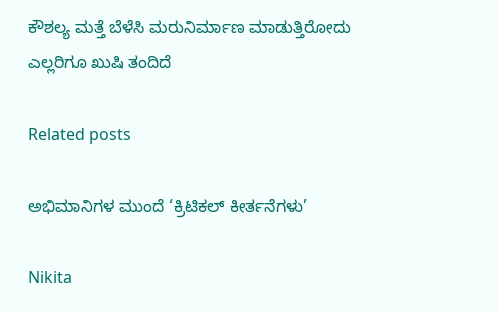ಕೌಶಲ್ಯ ಮತ್ತೆ ಬೆಳೆಸಿ ಮರುನಿರ್ಮಾಣ ಮಾಡುತ್ತಿರೋದು ಎಲ್ಲರಿಗೂ ಖುಷಿ ತಂದಿದೆ

Related posts

ಅಭಿಮಾನಿಗಳ ಮುಂದೆ ‘ಕ್ರಿಟಿಕಲ್ ಕೀರ್ತನೆಗಳು’

Nikita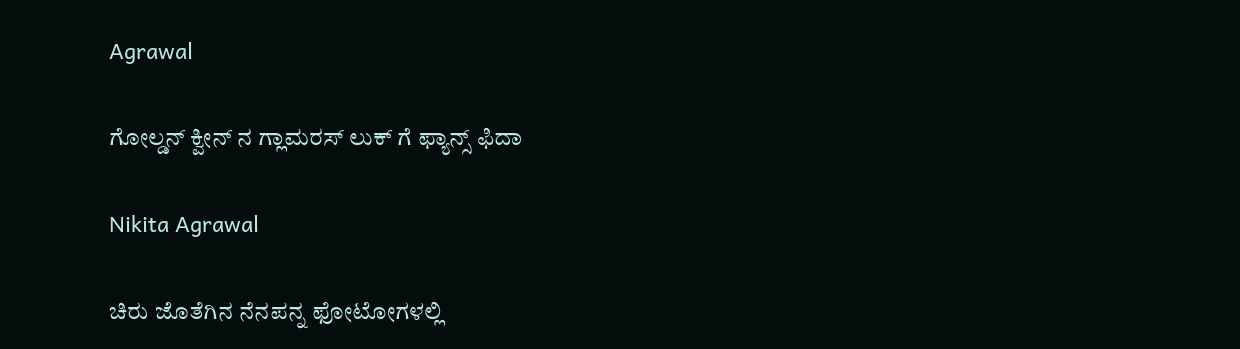Agrawal

ಗೋಲ್ಡನ್ ಕ್ವೀನ್ ನ ಗ್ಲಾಮರಸ್ ಲುಕ್ ಗೆ ಫ್ಯಾನ್ಸ್ ಫಿದಾ

Nikita Agrawal

ಚಿರು ಜೊತೆಗಿನ ನೆನಪನ್ನ ಫೋಟೋಗಳಲ್ಲಿ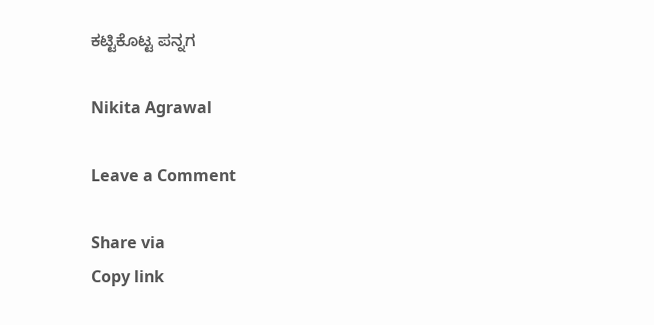ಕಟ್ಟಿಕೊಟ್ಟ ಪನ್ನಗ

Nikita Agrawal

Leave a Comment

Share via
Copy link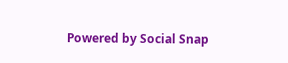Powered by Social Snap